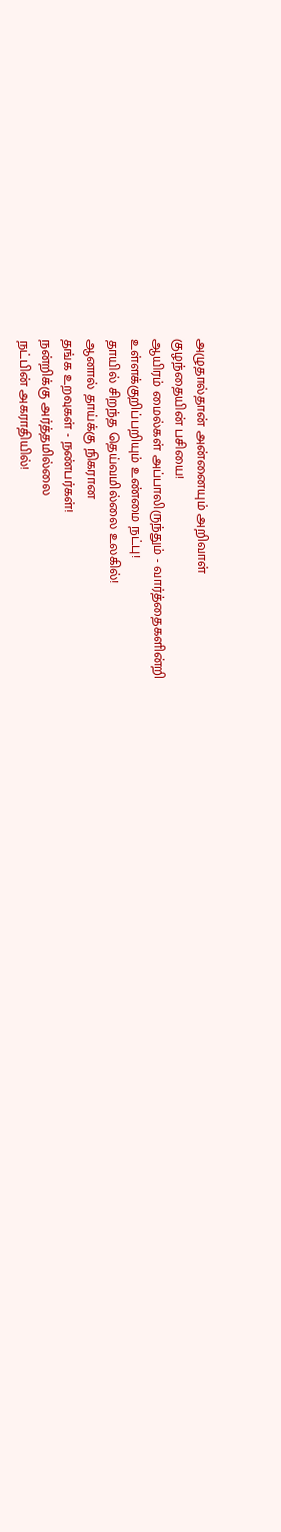அழுதால்தான் அன்னையும் அறிவாள்
குழந்தையின் பசியை!
ஆயிரம் மைல்கள் அப்பாலிருந்தும் - வார்த்தைகளின்றி
உள்ளக்குறிப்பறியும் உண்மை நட்பு!
தாயில் சிறந்த தெய்வமில்லை உலகில்!
ஆனால் தாய்க்கு நிகரான
தங்க உறவுகள் - நண்பர்கள்!
நன்றிக்கு அர்த்தமில்லை
நட்பின் அகராதியில்!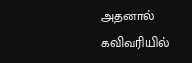அதனால் கவிவரியில்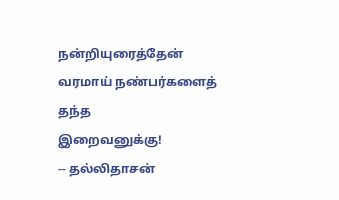நன்றியுரைத்தேன்
வரமாய் நண்பர்களைத் தந்த
இறைவனுக்கு!
-- தல்லிதாசன்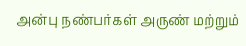அன்பு நண்பர்கள் அருண் மற்றும்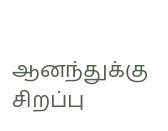ஆனந்துக்கு சிறப்பு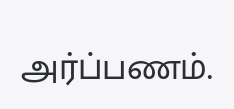அர்ப்பணம்.